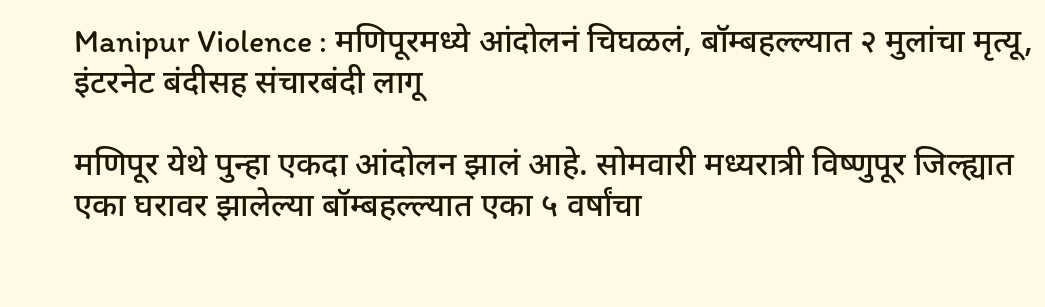Manipur Violence : मणिपूरमध्ये आंदोलनं चिघळलं, बॉम्बहल्ल्यात २ मुलांचा मृत्यू, इंटरनेट बंदीसह संचारबंदी लागू

मणिपूर येथे पुन्हा एकदा आंदोलन झालं आहे. सोमवारी मध्यरात्री विष्णुपूर जिल्ह्यात एका घरावर झालेल्या बॉम्बहल्ल्यात एका ५ वर्षांचा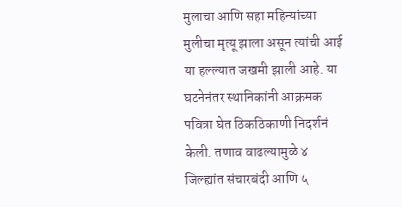मुलाचा आणि सहा महिन्यांच्या मुलीचा मृत्यू झाला असून त्यांची आई या हल्ल्यात जखमी झाली आहे. या घटनेनंतर स्थानिकांनी आक्रमक पवित्रा घेत ठिकठिकाणी निदर्शनं केली. तणाव वाढल्यामुळे ४ जिल्ह्यांत संचारबंदी आणि ५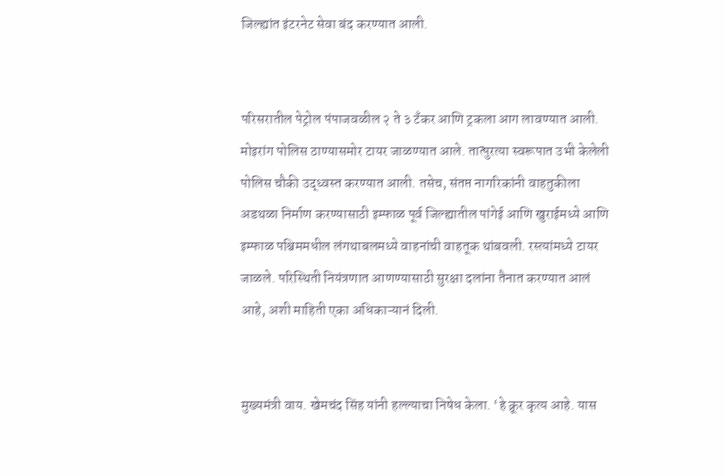जिल्ह्यांत इंटरनेट सेवा बंद करण्यात आली.


परिसरातील पेट्रोल पंपाजवळील २ ते ३ टँकर आणि ट्रकला आग लावण्यात आली. मोइरांग पोलिस ठाण्यासमोर टायर जाळण्यात आले. तात्पुरत्या स्वरूपात उभी केलेली पोलिस चौकी उद्ध्वस्त करण्यात आली. तसेच, संतप्त नागरिकांनी वाहतुकीला अडथळा निर्माण करण्यासाठी इम्फाळ पूर्व जिल्ह्यातील पांगेई आणि खुराईमध्ये आणि इम्फाळ पश्चिममधील लंगथाबलमध्ये वाहनांची वाहतूक थांबवली. रस्त्यांमध्ये टायर जाळले. परिस्थिती नियंत्रणात आणण्यासाठी सुरक्षा दलांना तैनात करण्यात आलं आहे, अशी माहिती एका अधिकाऱ्यानं दिली.


मुख्यमंत्री वाय. खेमचंद सिंह यांनी हल्ल्याचा निषेध केला. ‘हे क्रूर कृत्य आहे. यास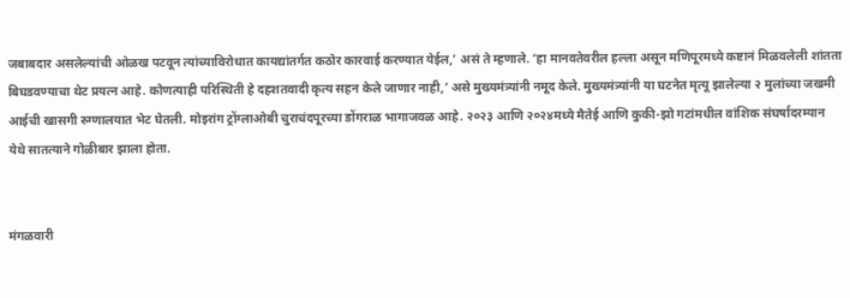जबाबदार असलेल्यांची ओळख पटवून त्यांच्याविरोधात कायद्यांतर्गत कठोर कारवाई करण्यात येईल,’ असं ते म्हणाले. ‘हा मानवतेवरील हल्ला असून मणिपूरमध्ये कष्टानं मिळवलेली शांतता बिघडवण्याचा थेट प्रयत्न आहे. कोणत्याही परिस्थिती हे दहशतवादी कृत्य सहन केले जाणार नाही,’ असे मुख्यमंत्र्यांनी नमूद केले. मुख्यमंत्र्यांनी या घटनेत मृत्यू झालेल्या २ मुलांच्या जखमी आईची खासगी रुग्णालयात भेट घेतली. मोइरांग ट्रोंग्लाओबी चुराचंदपूरच्या डोंगराळ भागाजवळ आहे. २०२३ आणि २०२४मध्ये मैतेई आणि कुकी-झो गटांमधील वांशिक संघर्षादरम्यान येथे सातत्याने गोळीबार झाला होता.


मंगळवारी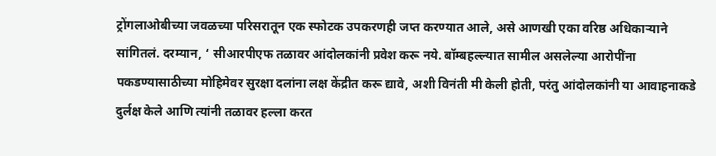ट्रोंगलाओबीच्या जवळच्या परिसरातून एक स्फोटक उपकरणही जप्त करण्यात आले, असे आणखी एका वरिष्ठ अधिकाऱ्याने सांगितलं. दरम्यान, ‘ सीआरपीएफ तळावर आंदोलकांनी प्रवेश करू नये. बॉम्बहल्ल्यात सामील असलेल्या आरोपींना पकडण्यासाठीच्या मोहिमेवर सुरक्षा दलांना लक्ष केंद्रीत करू द्यावे, अशी विनंती मी केली होती, परंतु आंदोलकांनी या आवाहनाकडे दुर्लक्ष केले आणि त्यांनी तळावर हल्ला करत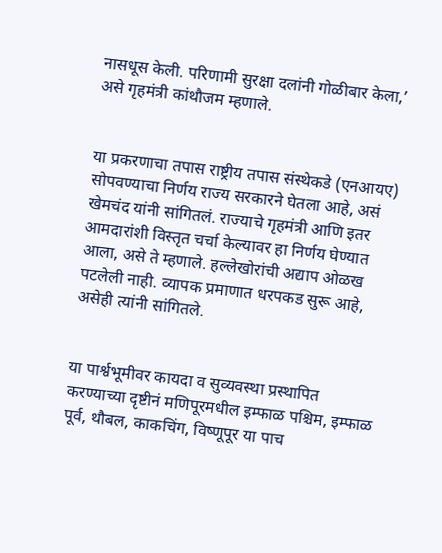नासधूस केली. परिणामी सुरक्षा दलांनी गोळीबार केला,’ असे गृहमंत्री कांथौजम म्हणाले.


या प्रकरणाचा तपास राष्ट्रीय तपास संस्थेकडे (एनआयए) सोपवण्याचा निर्णय राज्य सरकारने घेतला आहे, असं खेमचंद यांनी सांगितलं. राज्याचे गृहमंत्री आणि इतर आमदारांशी विस्तृत चर्चा केल्यावर हा निर्णय घेण्यात आला, असे ते म्हणाले. हल्लेखोरांची अद्याप ओळख पटलेली नाही. व्यापक प्रमाणात धरपकड सुरू आहे, असेही त्यांनी सांगितले.


या पार्श्वभूमीवर कायदा व सुव्यवस्था प्रस्थापित करण्याच्या दृष्टीनं मणिपूरमधील इम्फाळ पश्चिम, इम्फाळ पूर्व, थौबल, काकचिंग, विष्णूपूर या पाच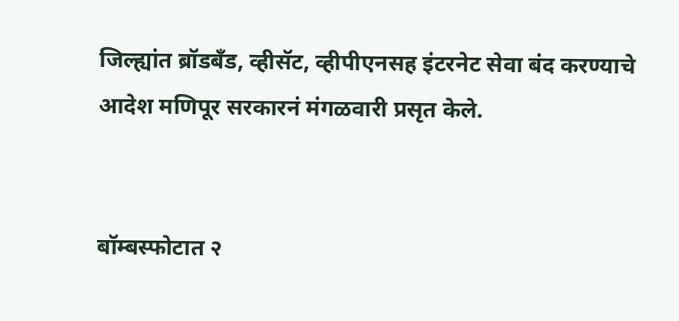जिल्ह्यांत ब्रॉडबँड, व्हीसॅट, व्हीपीएनसह इंटरनेट सेवा बंद करण्याचे आदेश मणिपूर सरकारनं मंगळवारी प्रसृत केले.


बॉम्बस्फोटात २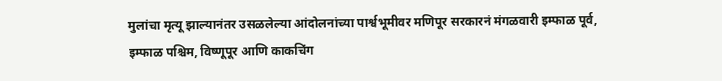मुलांचा मृत्यू झाल्यानंतर उसळलेल्या आंदोलनांच्या पार्श्वभूमीवर मणिपूर सरकारनं मंगळवारी इम्फाळ पूर्व, इम्फाळ पश्चिम, विष्णूपूर आणि काकचिंग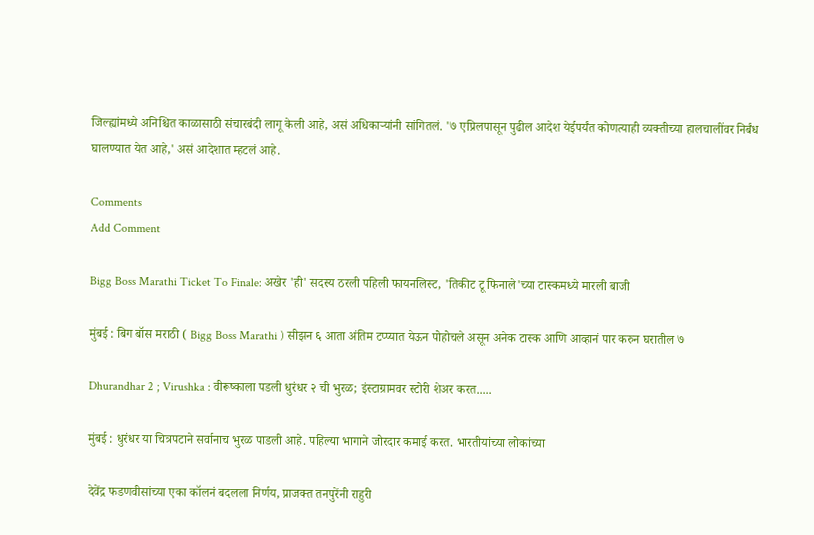जिल्ह्यांमध्ये अनिश्चित काळासाठी संचारबंदी लागू केली आहे, असं अधिकाऱ्यांनी सांगितलं. '७ एप्रिलपासून पुढील आदेश येईपर्यंत कोणत्याही व्यक्तीच्या हालचालींवर निर्बंध घालण्यात येत आहे,' असं आदेशात म्हटलं आहे.

Comments
Add Comment

Bigg Boss Marathi Ticket To Finale: अखेर 'ही' सदस्य ठरली पहिली फायनलिस्ट, 'तिकीट टू फिनाले'च्या टास्कमध्ये मारली बाजी

मुंबई : बिग बॉस मराठी ( Bigg Boss Marathi ) सीझन ६ आता अंतिम टप्प्यात येऊन पोहोचले असून अनेक टास्क आणि आव्हानं पार करुन घरातील ७

Dhurandhar 2 ; Virushka : वीरूष्काला पडली धुरंधर २ ची भुरळ; इंस्टाग्रामवर स्टोरी शेअर करत.....

मुंबई : धुरंधर या चित्रपटाने सर्वानाच भुरळ पाडली आहे. पहिल्या भागाने जोरदार कमाई करत. भारतीयांच्या लोकांच्या

देवेंद्र फडणवीसांच्या एका कॉलनं बदलला निर्णय, प्राजक्त तनपुरेंनी राहुरी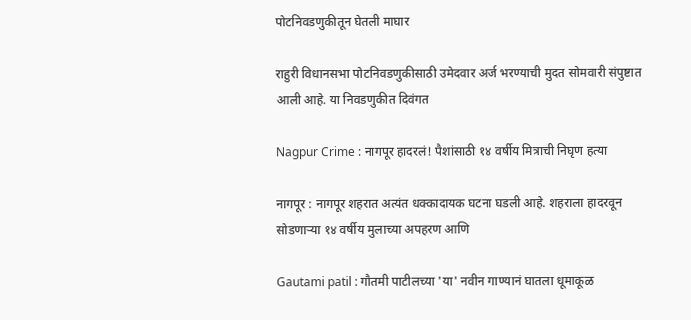पोटनिवडणुकीतून घेतली माघार

राहुरी विधानसभा पोटनिवडणुकीसाठी उमेदवार अर्ज भरण्याची मुदत सोमवारी संपुष्टात आली आहे. या निवडणुकीत दिवंगत

Nagpur Crime : नागपूर हादरलं! पैशांसाठी १४ वर्षीय मित्राची निघृण हत्या

नागपूर : नागपूर शहरात अत्यंत धक्कादायक घटना घडली आहे. शहराला हादरवून सोडणाऱ्या १४ वर्षीय मुलाच्या अपहरण आणि

Gautami patil : गौतमी पाटीलच्या 'या' नवीन गाण्यानं घातला धूमाकूळ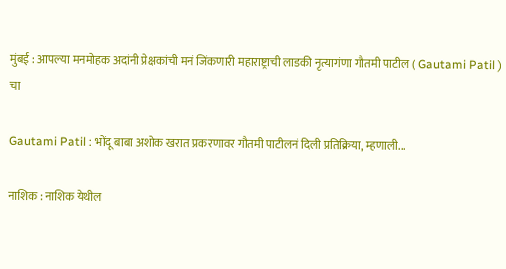मुंबई : आपल्या मनमोहक अदांनी प्रेक्षकांची मनं जिंकणारी महाराष्ट्राची लाडकी नृत्यागंणा गौतमी पाटील ( Gautami Patil ) चा

Gautami Patil : भोंदू बाबा अशोक खरात प्रकरणावर गौतमी पाटीलनं दिली प्रतिक्रिया, म्हणाली...

नाशिक : नाशिक येथील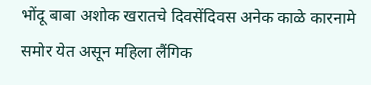भोंदू बाबा अशोक खरातचे दिवसेंदिवस अनेक काळे कारनामे समोर येत असून महिला लैंगिक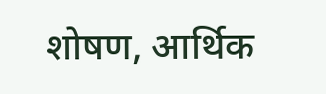शोषण, आर्थिक